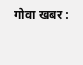गोवा खबर :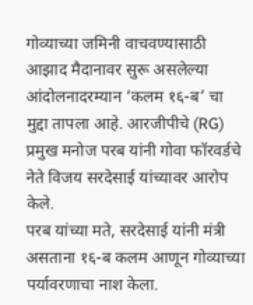गोव्याच्या जमिनी वाचवण्यासाठी आझाद मैदानावर सुरू असलेल्या आंदोलनादरम्यान ‘कलम १६-ब’ चा मुद्दा तापला आहे. आरजीपीचे (RG) प्रमुख मनोज परब यांनी गोवा फॉरवर्डचे नेते विजय सरदेसाई यांच्यावर आरोप केले.
परब यांच्या मते, सरदेसाई यांनी मंत्री असताना १६-ब कलम आणून गोव्याच्या पर्यावरणाचा नाश केला.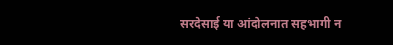सरदेसाई या आंदोलनात सहभागी न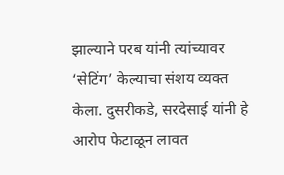झाल्याने परब यांनी त्यांच्यावर ‘सेटिंग’ केल्याचा संशय व्यक्त केला. दुसरीकडे, सरदेसाई यांनी हे आरोप फेटाळून लावत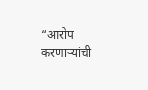“आरोप करणाऱ्यांची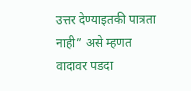उत्तर देण्याइतकी पात्रता नाही” असे म्हणत वादावर पडदा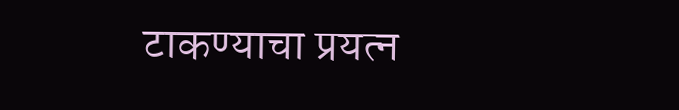टाकण्याचा प्रयत्न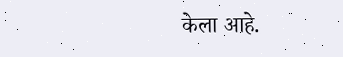केला आहे.